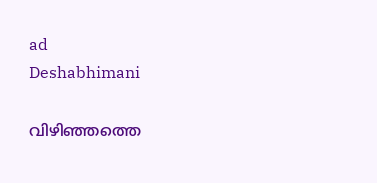ad
Deshabhimani

വിഴിഞ്ഞത്തെ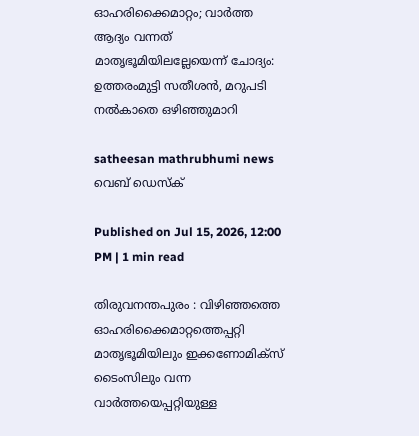ഓഹരിക്കൈമാറ്റം; വാർത്ത ആദ്യം വന്നത് മാതൃഭൂമിയിലല്ലേയെന്ന് ചോദ്യം: ഉത്തരംമുട്ടി സതീശൻ, മറുപടി നൽകാതെ ഒഴിഞ്ഞുമാറി

satheesan mathrubhumi news
വെബ് ഡെസ്ക്

Published on Jul 15, 2026, 12:00 PM | 1 min read

തിരുവനന്തപുരം : വിഴിഞ്ഞത്തെ ഓഹരിക്കൈമാറ്റത്തെപ്പറ്റി മാതൃഭൂമിയിലും ഇക്കണോമിക്സ് ടൈംസിലും വന്ന വാർത്തയെപ്പറ്റിയുള്ള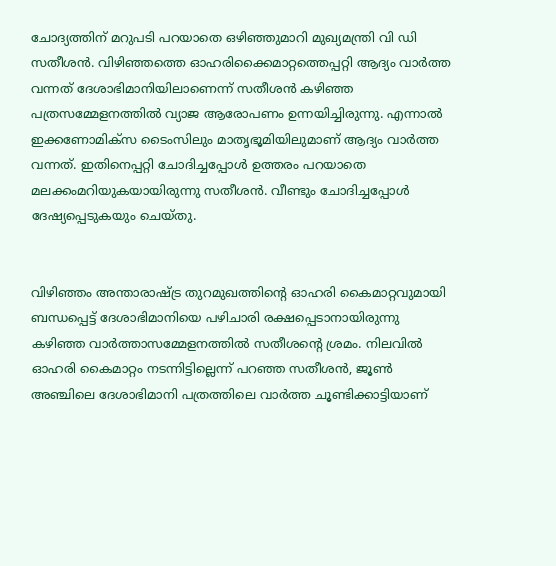ചോദ്യത്തിന് മറുപടി പറയാതെ ഒഴിഞ്ഞുമാറി മുഖ്യമന്ത്രി വി ഡി സതീശൻ. വിഴിഞ്ഞത്തെ ഓഹരിക്കൈമാറ്റത്തെപ്പറ്റി ആദ്യം വാർത്ത വന്നത് ദേശാഭിമാനിയിലാണെന്ന് സതീശൻ കഴിഞ്ഞ പത്രസമ്മേളനത്തിൽ വ്യാജ ആരോപണം ഉന്നയിച്ചിരുന്നു. എന്നാൽ ഇക്കണോമിക്സ ടൈംസിലും മാതൃഭൂമിയിലുമാണ് ആദ്യം വാർത്ത വന്നത്. ഇതിനെപ്പറ്റി ചോദിച്ചപ്പോൾ ഉത്തരം പറയാതെ മലക്കംമറിയുകയായിരുന്നു സതീശൻ. വീണ്ടും ചോദിച്ചപ്പോൾ ദേഷ്യപ്പെടുകയും ചെയ്തു.


വിഴിഞ്ഞം അന്താരാഷ്ട്ര തുറമുഖത്തിന്റെ ഓഹരി കൈമാറ്റവുമായി ബന്ധപ്പെട്ട് ദേശാഭിമാനിയെ പഴിചാരി രക്ഷപ്പെടാനായിരുന്നു കഴിഞ്ഞ വാർത്താസമ്മേളനത്തിൽ സതീശന്റെ ശ്രമം. നിലവിൽ ഓഹരി കൈമാറ്റം നടന്നിട്ടില്ലെന്ന് പറഞ്ഞ സതീശൻ, ജൂൺ അഞ്ചിലെ ദേശാഭിമാനി പത്രത്തിലെ വാർത്ത ചൂണ്ടിക്കാട്ടിയാണ്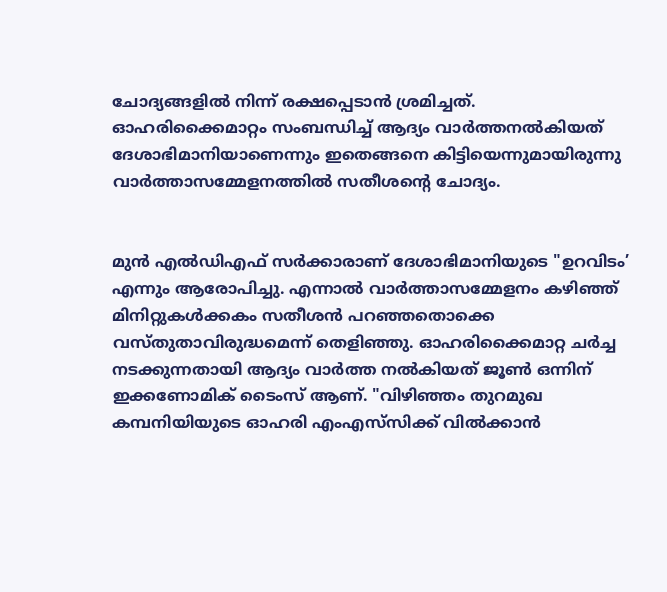ചോദ്യങ്ങളിൽ നിന്ന് രക്ഷപ്പെടാൻ ശ്രമിച്ചത്. ഓഹരിക്കൈമാറ്റം സംബന്ധിച്ച് ആദ്യം വാർത്തനൽകിയത് ദേശാഭിമാനിയാണെന്നും ഇതെങ്ങനെ കിട്ടിയെന്നുമായിരുന്നു വാർത്താസമ്മേളനത്തിൽ സതീശന്റെ ചോദ്യം.


മുൻ എൽഡിഎഫ്‌ സർക്കാരാണ് ദേശാഭിമാനിയുടെ "ഉറവിടം’ എന്നും ആരോപിച്ചു. എന്നാൽ വാർത്താസമ്മേളനം കഴിഞ്ഞ് മിനിറ്റുകൾക്കകം സതീശൻ പറഞ്ഞതൊക്കെ വസ്‌തുതാവിരുദ്ധമെന്ന്‌ തെളിഞ്ഞു. ഓഹരിക്കൈമാറ്റ ചർച്ച നടക്കുന്നതായി ആദ്യം വാർത്ത നൽകിയത്‌ ജൂൺ ഒന്നിന് ഇക്കണോമിക് ടൈംസ്‌ ആണ്‌. "വിഴിഞ്ഞം തുറമുഖ കമ്പനിയിയുടെ ഓഹരി എംഎസ്‍സിക്ക് വിൽക്കാൻ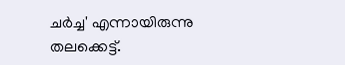ചർച്ച' എന്നായിരുന്നു തലക്കെട്ട്‌.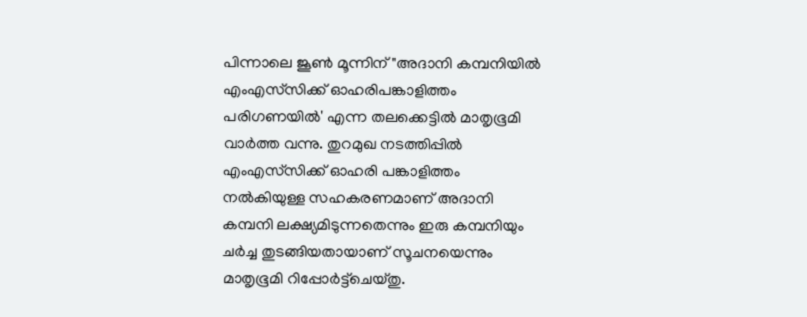പിന്നാലെ ജൂൺ മൂന്നിന് "അദാനി കമ്പനിയിൽ എംഎസ്‍സിക്ക് ഓഹരിപങ്കാളിത്തം പരിഗണയിൽ' എന്ന തലക്കെട്ടിൽ മാതൃഭൂമി വാർത്ത വന്നു. തുറമുഖ നടത്തിപ്പിൽ എംഎസ്‍സിക്ക് ഓഹരി പങ്കാളിത്തം നൽകിയുള്ള സഹകരണമാണ് അദാനി കമ്പനി ലക്ഷ്യമിടുന്നതെന്നും ഇരു കമ്പനിയും ചർച്ച തുടങ്ങിയതായാണ് സൂചനയെന്നും മാതൃഭൂമി റിപ്പോർട്ട്‌ചെയ്‌തു.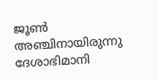ജൂൺ അഞ്ചിനായിരുന്നു ദേശാഭിമാനി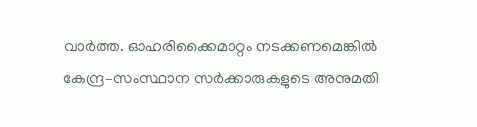വാർത്ത. ഓഹരിക്കൈമാറ്റം നടക്കണമെങ്കിൽ കേന്ദ്ര–സംസ്ഥാന സർക്കാരുകളുടെ അനുമതി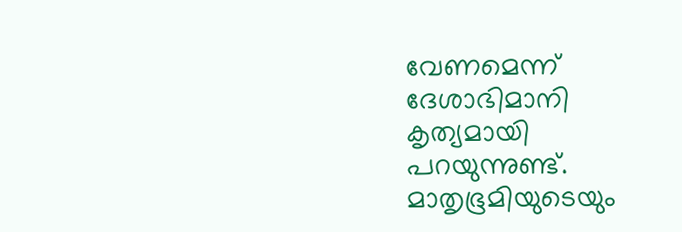വേണമെന്ന്‌ ദേശാഭിമാനി കൃത്യമായി പറയുന്നുണ്ട്. മാതൃഭൂമിയുടെയും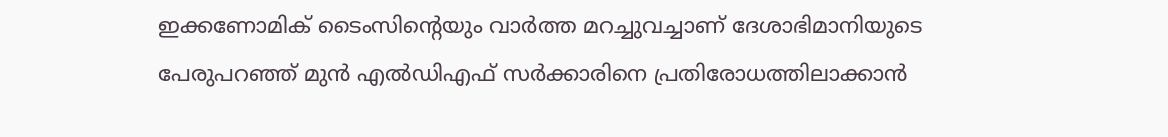ഇക്കണോമിക് ടൈംസിന്റെയും വാർത്ത മറച്ചുവച്ചാണ്‌ ദേശാഭിമാനിയുടെ പേരുപറഞ്ഞ് മുൻ എൽഡിഎഫ് സർക്കാരിനെ പ്രതിരോധത്തിലാക്കാൻ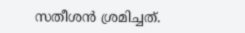സതീശൻ ശ്രമിച്ചത്‌.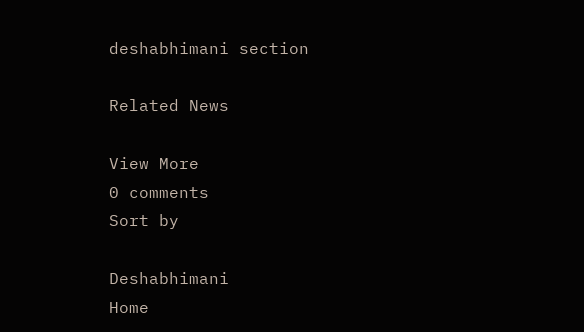deshabhimani section

Related News

View More
0 comments
Sort by

Deshabhimani
Home